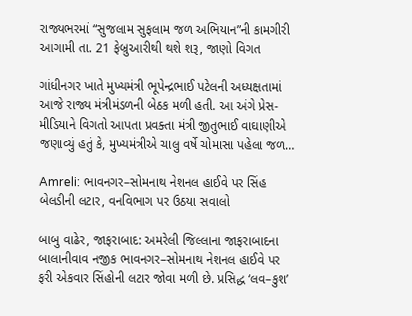રાજ્યભરમાં “સુજલામ સુફલામ જળ અભિયાન”ની કામગીરી આગામી તા. 21 ફેબ્રુઆરીથી થશે શરૂ, જાણો વિગત

ગાંધીનગર ખાતે મુખ્યમંત્રી ભૂપેન્દ્રભાઈ પટેલની અધ્યક્ષતામાં આજે રાજ્ય મંત્રીમંડળની બેઠક મળી હતી. આ અંગે પ્રેસ-મીડિયાને વિગતો આપતા પ્રવક્તા મંત્રી જીતુભાઈ વાઘાણીએ જણાવ્યું હતું કે, મુખ્યમંત્રીએ ચાલુ વર્ષે ચોમાસા પહેલા જળ…

Amreli: ભાવનગર–સોમનાથ નેશનલ હાઈવે પર સિંહ બેલડીની લટાર, વનવિભાગ પર ઉઠયા સવાલો

બાબુ વાઢેર, જાફરાબાદ: અમરેલી જિલ્લાના જાફરાબાદના બાલાનીવાવ નજીક ભાવનગર–સોમનાથ નેશનલ હાઈવે પર ફરી એકવાર સિંહોની લટાર જોવા મળી છે. પ્રસિદ્ધ ‘લવ–કુશ’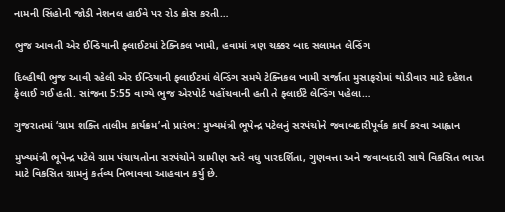નામની સિંહોની જોડી નેશનલ હાઈવે પર રોડ ક્રોસ કરતી…

ભુજ આવતી એર ઈન્ડિયાની ફ્લાઈટમાં ટેક્નિકલ ખામી, હવામાં ત્રણ ચક્કર બાદ સલામત લેન્ડિંગ

દિલ્હીથી ભુજ આવી રહેલી એર ઈન્ડિયાની ફ્લાઈટમાં લેન્ડિંગ સમયે ટેક્નિકલ ખામી સર્જાતા મુસાફરોમાં થોડીવાર માટે દહેશત ફેલાઈ ગઈ હતી. સાંજના 5:55 વાગ્યે ભુજ એરપોર્ટ પહોંચવાની હતી તે ફ્લાઈટે લેન્ડિંગ પહેલા…

ગુજરાતમાં ‘ગ્રામ શક્તિ તાલીમ કાર્યક્રમ’નો પ્રારંભ: મુખ્યમંત્રી ભૂપેન્દ્ર પટેલનું સરપંચોને જવાબદારીપૂર્વક કાર્ય કરવા આહ્વાન

મુખ્યમંત્રી ભૂપેન્દ્ર પટેલે ગ્રામ પંચાયતોના સરપંચોને ગ્રામીણ સ્તરે વધુ પારદર્શિતા, ગુણવત્તા અને જવાબદારી સાથે વિકસિત ભારત માટે વિકસિત ગ્રામનું કર્તવ્ય નિભાવવા આહવાન કર્યુ છે.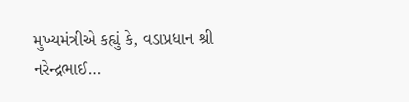મુખ્યમંત્રીએ કહ્યું કે, વડાપ્રધાન શ્રી નરેન્દ્રભાઈ…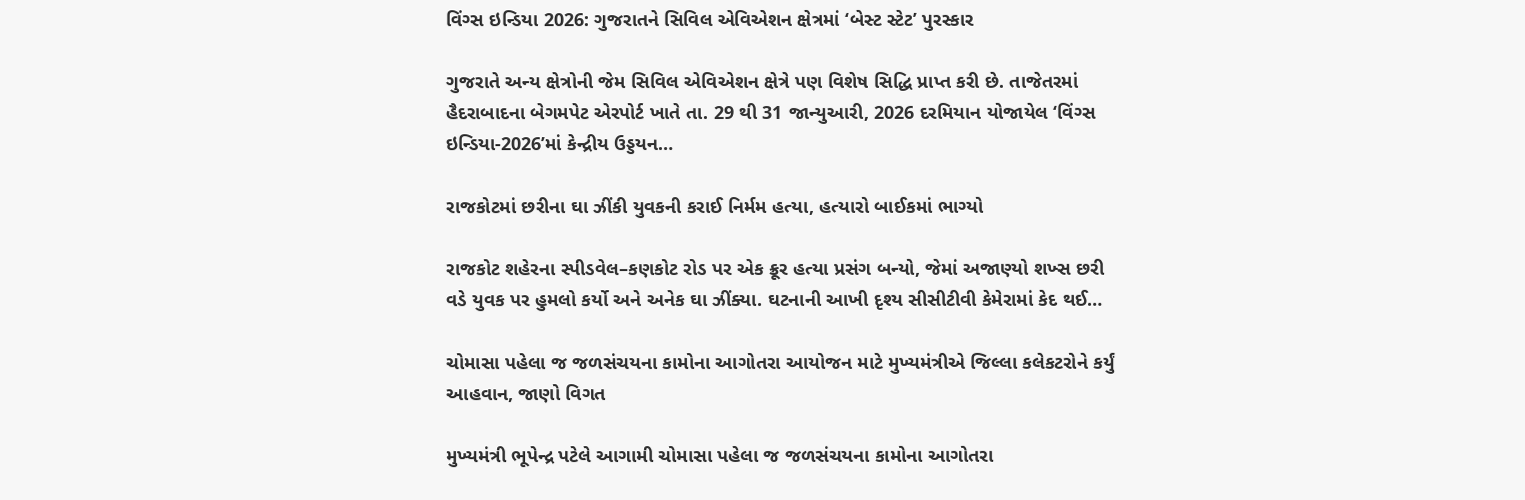વિંગ્સ ઇન્ડિયા 2026: ગુજરાતને સિવિલ એવિએશન ક્ષેત્રમાં ‘બેસ્ટ સ્ટેટ’ પુરસ્કાર

ગુજરાતે અન્ય ક્ષેત્રોની જેમ સિવિલ એવિએશન ક્ષેત્રે પણ વિશેષ સિદ્ધિ પ્રાપ્ત કરી છે. તાજેતરમાં હૈદરાબાદના બેગમપેટ એરપોર્ટ ખાતે તા. 29 થી 31 જાન્યુઆરી, 2026 દરમિયાન યોજાયેલ ‘વિંગ્સ ઇન્ડિયા-2026’માં કેન્દ્રીય ઉડ્ડયન…

રાજકોટમાં છરીના ઘા ઝીંકી યુવકની કરાઈ નિર્મમ હત્યા, હત્યારો બાઈકમાં ભાગ્યો

રાજકોટ શહેરના સ્પીડવેલ–કણકોટ રોડ પર એક ક્રૂર હત્યા પ્રસંગ બન્યો, જેમાં અજાણ્યો શખ્સ છરી વડે યુવક પર હુમલો કર્યો અને અનેક ઘા ઝીંક્યા. ઘટનાની આખી દૃશ્ય સીસીટીવી કેમેરામાં કેદ થઈ…

ચોમાસા પહેલા જ જળસંચયના કામોના આગોતરા આયોજન માટે મુખ્યમંત્રીએ જિલ્લા કલેકટરોને કર્યું આહવાન, જાણો વિગત

મુખ્યમંત્રી ભૂપેન્દ્ર પટેલે આગામી ચોમાસા પહેલા જ જળસંચયના કામોના આગોતરા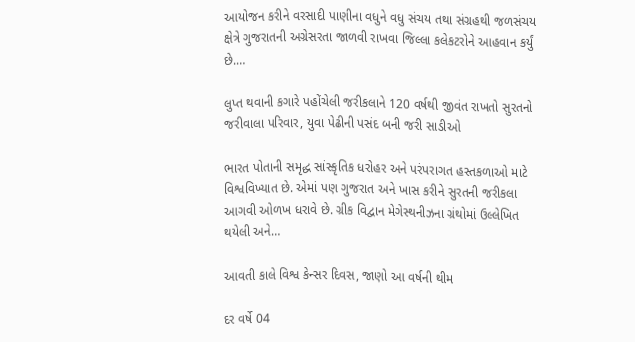આયોજન કરીને વરસાદી પાણીના વધુને વધુ સંચય તથા સંગ્રહથી જળસંચય ક્ષેત્રે ગુજરાતની અગ્રેસરતા જાળવી રાખવા જિલ્લા કલેકટરોને આહવાન કર્યું છે.…

લુપ્ત થવાની કગારે પહોંચેલી જરીકલાને 120 વર્ષથી જીવંત રાખતો સુરતનો જરીવાલા પરિવાર, યુવા પેઢીની પસંદ બની જરી સાડીઓ

ભારત પોતાની સમૃદ્ધ સાંસ્કૃતિક ધરોહર અને પરંપરાગત હસ્તકળાઓ માટે વિશ્વવિખ્યાત છે. એમાં પણ ગુજરાત અને ખાસ કરીને સુરતની જરીકલા આગવી ઓળખ ધરાવે છે. ગ્રીક વિદ્વાન મેગેસ્થનીઝના ગ્રંથોમાં ઉલ્લેખિત થયેલી અને…

આવતી કાલે વિશ્વ કેન્સર દિવસ, જાણો આ વર્ષની થીમ

દર વર્ષે 04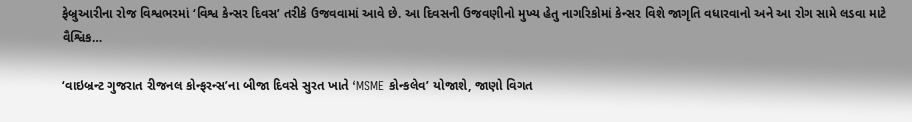ફેબ્રુઆરીના રોજ વિશ્વભરમાં ‘વિશ્વ કેન્સર દિવસ’ તરીકે ઉજવવામાં આવે છે. આ દિવસની ઉજવણીનો મુખ્ય હેતુ નાગરિકોમાં કેન્સર વિશે જાગૃતિ વધારવાનો અને આ રોગ સામે લડવા માટે વૈશ્વિક…

‘વાઇબ્રન્ટ ગુજરાત રીજનલ કોન્ફરન્સ’ના બીજા દિવસે સુરત ખાતે ‘MSME કોન્કલેવ’ યોજાશે, જાણો વિગત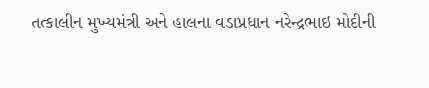તત્કાલીન મુખ્યમંત્રી અને હાલના વડાપ્રધાન નરેન્દ્રભાઇ મોદીની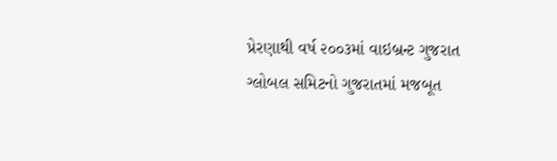પ્રેરણાથી વર્ષ ૨૦૦૩માં વાઇબ્રન્ટ ગુજરાત ગ્લોબલ સમિટનો ગુજરાતમાં મજબૂત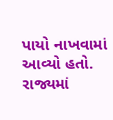પાયો નાખવામાં આવ્યો હતો. રાજ્યમાં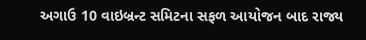અગાઉ 10 વાઇબ્રન્ટ સમિટના સફળ આયોજન બાદ રાજ્ય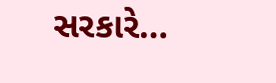સરકારે…